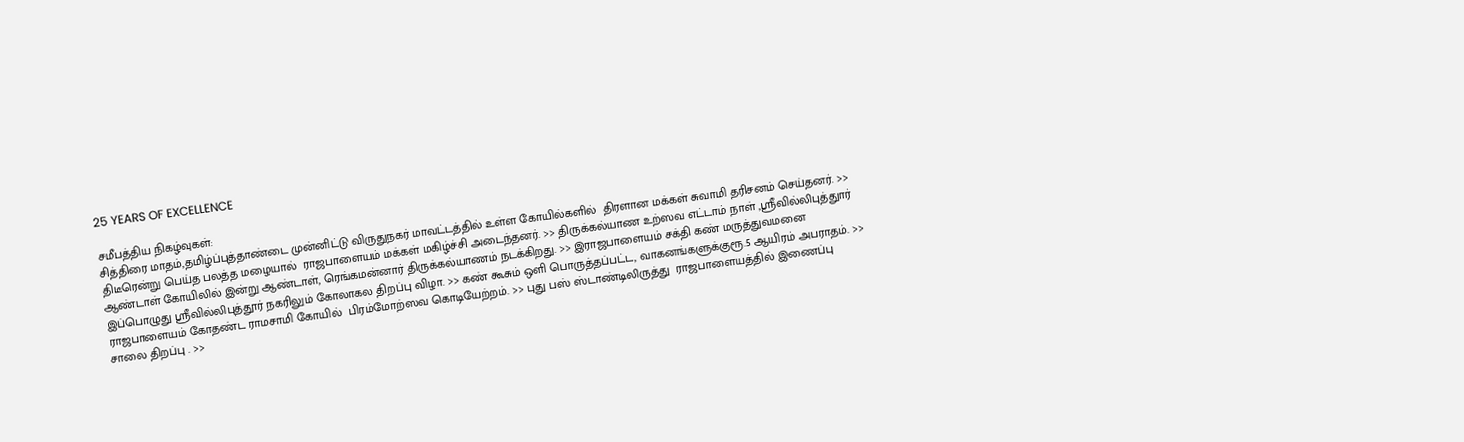25 YEARS OF EXCELLENCE

சமீபத்திய நிகழ்வுகள்:
சித்திரை மாதம்,தமிழ்ப்புத்தாண்டை முன்னிட்டு விருதுநகர் மாவட்டத்தில் உள்ள கோயில்களில்  திரளான மக்கள் சுவாமி தரிசனம் செய்தனர். >> திடீரென்று பெய்த பலத்த மழையால்  ராஜபாளையம் மக்கள் மகிழ்ச்சி அடைந்தனர். >> திருக்கல்யாண உற்ஸவ எட்டாம் நாள் ,ஸ்ரீவில்லிபுத்துார் ஆண்டாள் கோயிலில் இன்று ஆண்டாள், ரெங்கமன்னார் திருக்கல்யாணம் நடக்கிறது. >> இராஜபாளையம் சக்தி கண் மருத்துவமனை இப்பொழுது ஸ்ரீவில்லிபுத்தூர் நகரிலும் கோலாகல திறப்பு விழா. >> கண் கூசும் ஒளி பொருத்தப்பட்ட, வாகனங்களுக்குரூ.5 ஆயிரம் அபராதம். >> ராஜபாளையம் கோதண்ட ராமசாமி கோயில்  பிரம்மோற்ஸவ கொடியேற்றம். >> புது பஸ் ஸ்டாண்டிலிருத்து  ராஜபாளையத்தில் இணைப்பு சாலை திறப்பு . >>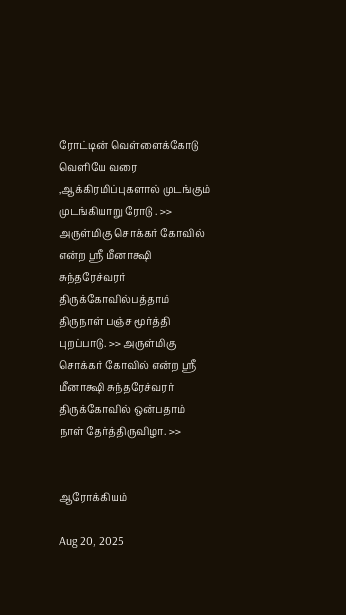ரோட்டின் வெள்ளைக்கோடு வெளியே வரை ,ஆக்கிரமிப்புகளால் முடங்கும் முடங்கியாறு ரோடு . >> அருள்மிகு சொக்கர் கோவில் என்ற ஸ்ரீ மீனாக்ஷி சுந்தரேச்வரர் திருக்கோவில்பத்தாம் திருநாள் பஞ்ச மூர்த்தி புறப்பாடு. >> அருள்மிகு சொக்கர் கோவில் என்ற ஸ்ரீ மீனாக்ஷி சுந்தரேச்வரர் திருக்கோவில் ஒன்பதாம் நாள் தேர்த்திருவிழா. >>


ஆரோக்கியம்

Aug 20, 2025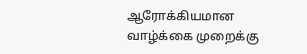ஆரோக்கியமான வாழ்க்கை முறைக்கு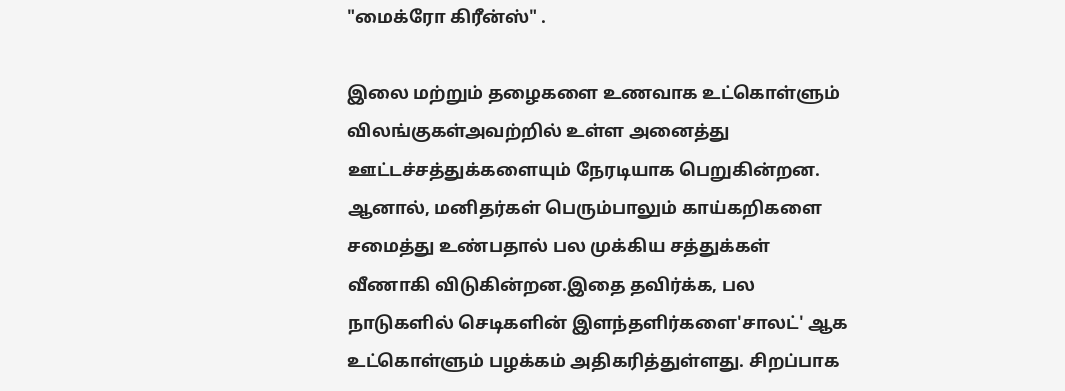"மைக்ரோ கிரீன்ஸ்" .

இலை மற்றும் தழைகளை உணவாக உட்கொள்ளும் விலங்குகள்அவற்றில் உள்ள அனைத்து ஊட்டச்சத்துக்களையும் நேரடியாக பெறுகின்றன. ஆனால், மனிதர்கள் பெரும்பாலும் காய்கறிகளை சமைத்து உண்பதால் பல முக்கிய சத்துக்கள் வீணாகி விடுகின்றன.இதை தவிர்க்க, பல நாடுகளில் செடிகளின் இளந்தளிர்களை'சாலட்' ஆக உட்கொள்ளும் பழக்கம் அதிகரித்துள்ளது. சிறப்பாக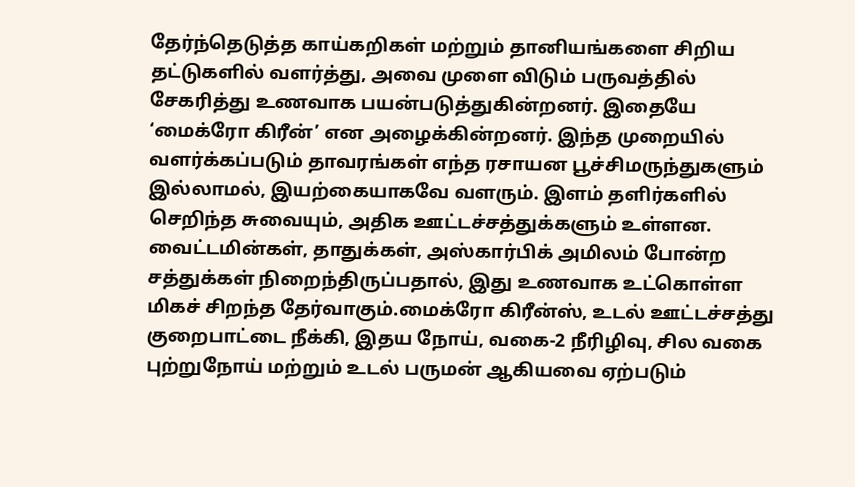தேர்ந்தெடுத்த காய்கறிகள் மற்றும் தானியங்களை சிறிய தட்டுகளில் வளர்த்து, அவை முளை விடும் பருவத்தில் சேகரித்து உணவாக பயன்படுத்துகின்றனர். இதையே ‘மைக்ரோ கிரீன்’ என அழைக்கின்றனர். இந்த முறையில் வளர்க்கப்படும் தாவரங்கள் எந்த ரசாயன பூச்சிமருந்துகளும் இல்லாமல், இயற்கையாகவே வளரும். இளம் தளிர்களில் செறிந்த சுவையும், அதிக ஊட்டச்சத்துக்களும் உள்ளன. வைட்டமின்கள், தாதுக்கள், அஸ்கார்பிக் அமிலம் போன்ற சத்துக்கள் நிறைந்திருப்பதால், இது உணவாக உட்கொள்ள மிகச் சிறந்த தேர்வாகும்.மைக்ரோ கிரீன்ஸ், உடல் ஊட்டச்சத்து குறைபாட்டை நீக்கி, இதய நோய், வகை-2 நீரிழிவு, சில வகை புற்றுநோய் மற்றும் உடல் பருமன் ஆகியவை ஏற்படும்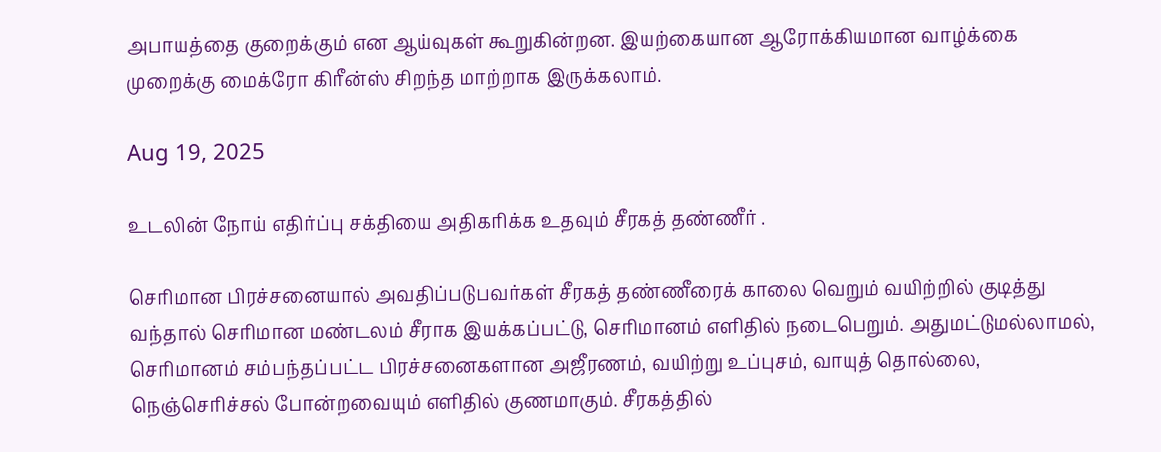அபாயத்தை குறைக்கும் என ஆய்வுகள் கூறுகின்றன. இயற்கையான ஆரோக்கியமான வாழ்க்கை முறைக்கு மைக்ரோ கிரீன்ஸ் சிறந்த மாற்றாக இருக்கலாம்.

Aug 19, 2025

உடலின் நோய் எதிர்ப்பு சக்தியை அதிகரிக்க உதவும் சீரகத் தண்ணீர் .

செரிமான பிரச்சனையால் அவதிப்படுபவர்கள் சீரகத் தண்ணீரைக் காலை வெறும் வயிற்றில் குடித்து வந்தால் செரிமான மண்டலம் சீராக இயக்கப்பட்டு, செரிமானம் எளிதில் நடைபெறும். அதுமட்டுமல்லாமல், செரிமானம் சம்பந்தப்பட்ட பிரச்சனைகளான அஜீரணம், வயிற்று உப்புசம், வாயுத் தொல்லை, நெஞ்செரிச்சல் போன்றவையும் எளிதில் குணமாகும். சீரகத்தில்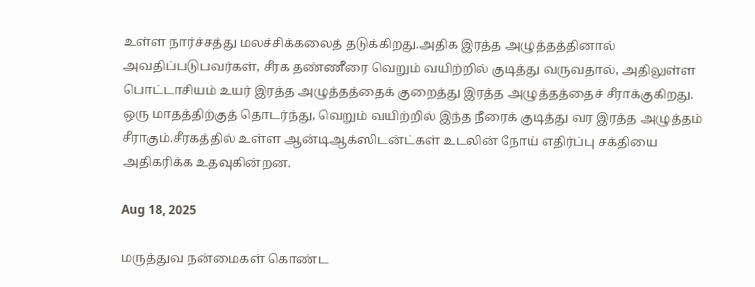உள்ள நார்ச்சத்து மலச்சிக்கலைத் தடுக்கிறது.அதிக இரத்த அழுத்தத்தினால் அவதிப்படுபவர்கள், சீரக தண்ணீரை வெறும் வயிற்றில் குடித்து வருவதால், அதிலுள்ள பொட்டாசியம் உயர் இரத்த அழுத்தத்தைக் குறைத்து இரத்த அழுத்தத்தைச் சீராக்குகிறது. ஒரு மாதத்திற்குத் தொடர்ந்து, வெறும் வயிற்றில் இந்த நீரைக் குடித்து வர இரத்த அழுத்தம் சீராகும்.சீரகத்தில் உள்ள ஆன்டிஆக்ஸிடன்ட்கள் உடலின் நோய் எதிர்ப்பு சக்தியை அதிகரிக்க உதவுகின்றன.

Aug 18, 2025

மருத்துவ நன்மைகள் கொண்ட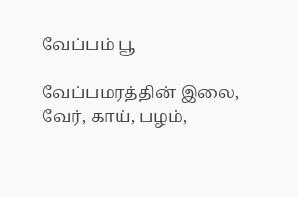வேப்பம் பூ

வேப்பமரத்தின் இலை, வேர், காய், பழம்,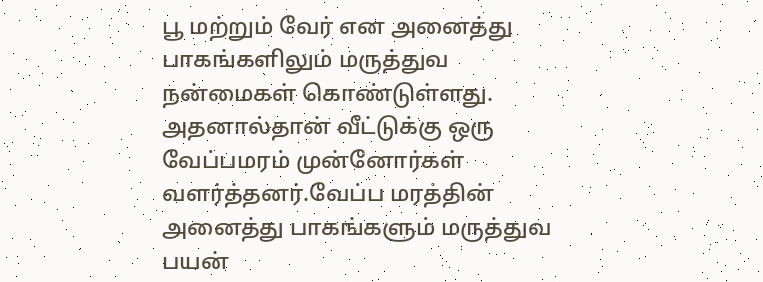பூ மற்றும் வேர் என அனைத்து பாகங்களிலும் மருத்துவ நன்மைகள் கொண்டுள்ளது. அதனால்தான் வீட்டுக்கு ஒரு வேப்பமரம் முன்னோர்கள் வளர்த்தனர்.வேப்ப மரத்தின் அனைத்து பாகங்களும் மருத்துவ பயன்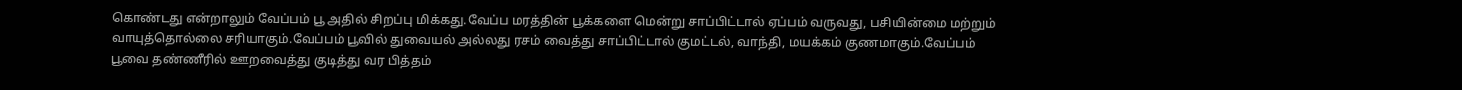கொண்டது என்றாலும் வேப்பம் பூ அதில் சிறப்பு மிக்கது.வேப்ப மரத்தின் பூக்களை மென்று சாப்பிட்டால் ஏப்பம் வருவது, பசியின்மை மற்றும் வாயுத்தொல்லை சரியாகும்.வேப்பம் பூவில் துவையல் அல்லது ரசம் வைத்து சாப்பிட்டால் குமட்டல், வாந்தி, மயக்கம் குணமாகும்.வேப்பம் பூவை தண்ணீரில் ஊறவைத்து குடித்து வர பித்தம்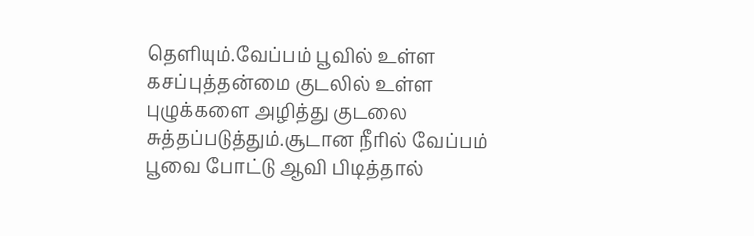தெளியும்.வேப்பம் பூவில் உள்ள கசப்புத்தன்மை குடலில் உள்ள புழுக்களை அழித்து குடலை சுத்தப்படுத்தும்.சூடான நீரில் வேப்பம் பூவை போட்டு ஆவி பிடித்தால்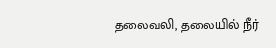தலைவலி, தலையில் நீர்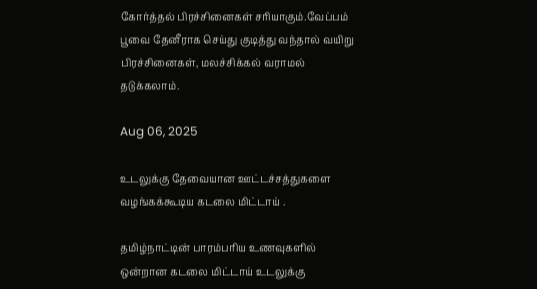கோர்த்தல் பிரச்சினைகள் சரியாகும்.வேப்பம் பூவை தேனீராக செய்து குடித்து வந்தால் வயிறு பிரச்சினைகள், மலச்சிக்கல் வராமல் தடுக்கலாம்.

Aug 06, 2025

உடலுக்கு தேவையான ஊட்டச்சத்துகளை வழங்கக்கூடிய கடலை மிட்டாய் .

தமிழ்நாட்டின் பாரம்பரிய உணவுகளில் ஒன்றான கடலை மிட்டாய் உடலுக்கு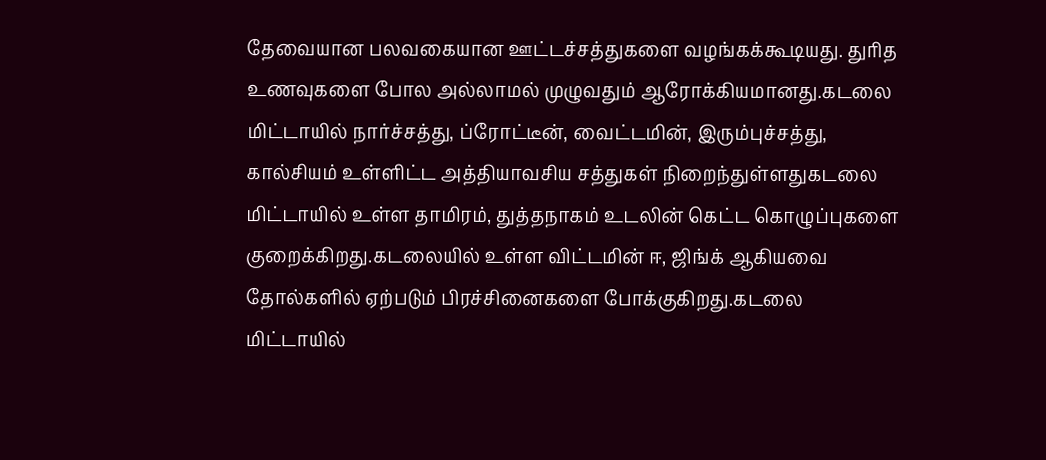தேவையான பலவகையான ஊட்டச்சத்துகளை வழங்கக்கூடியது. துரித உணவுகளை போல அல்லாமல் முழுவதும் ஆரோக்கியமானது.கடலை மிட்டாயில் நார்ச்சத்து, ப்ரோட்டீன், வைட்டமின், இரும்புச்சத்து, கால்சியம் உள்ளிட்ட அத்தியாவசிய சத்துகள் நிறைந்துள்ளதுகடலை மிட்டாயில் உள்ள தாமிரம், துத்தநாகம் உடலின் கெட்ட கொழுப்புகளை குறைக்கிறது.கடலையில் உள்ள விட்டமின் ஈ, ஜிங்க் ஆகியவை தோல்களில் ஏற்படும் பிரச்சினைகளை போக்குகிறது.கடலை மிட்டாயில்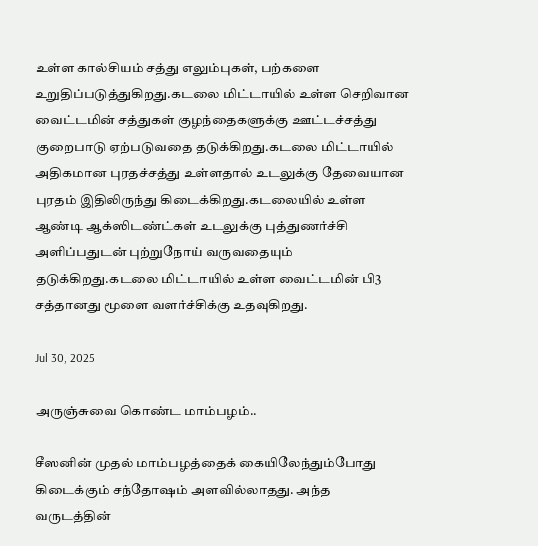உள்ள கால்சியம் சத்து எலும்புகள், பற்களை உறுதிப்படுத்துகிறது.கடலை மிட்டாயில் உள்ள செறிவான வைட்டமின் சத்துகள் குழந்தைகளுக்கு ஊட்டச்சத்து குறைபாடு ஏற்படுவதை தடுக்கிறது.கடலை மிட்டாயில் அதிகமான புரதச்சத்து உள்ளதால் உடலுக்கு தேவையான புரதம் இதிலிருந்து கிடைக்கிறது.கடலையில் உள்ள ஆண்டி ஆக்ஸிடண்ட்கள் உடலுக்கு புத்துணர்ச்சி அளிப்பதுடன் புற்றுநோய் வருவதையும் தடுக்கிறது.கடலை மிட்டாயில் உள்ள வைட்டமின் பி3 சத்தானது மூளை வளர்ச்சிக்கு உதவுகிறது.

Jul 30, 2025

அருஞ்சுவை கொண்ட மாம்பழம்..

சீஸனின் முதல் மாம்பழத்தைக் கையிலேந்தும்போது கிடைக்கும் சந்தோஷம் அளவில்லாதது. அந்த வருடத்தின்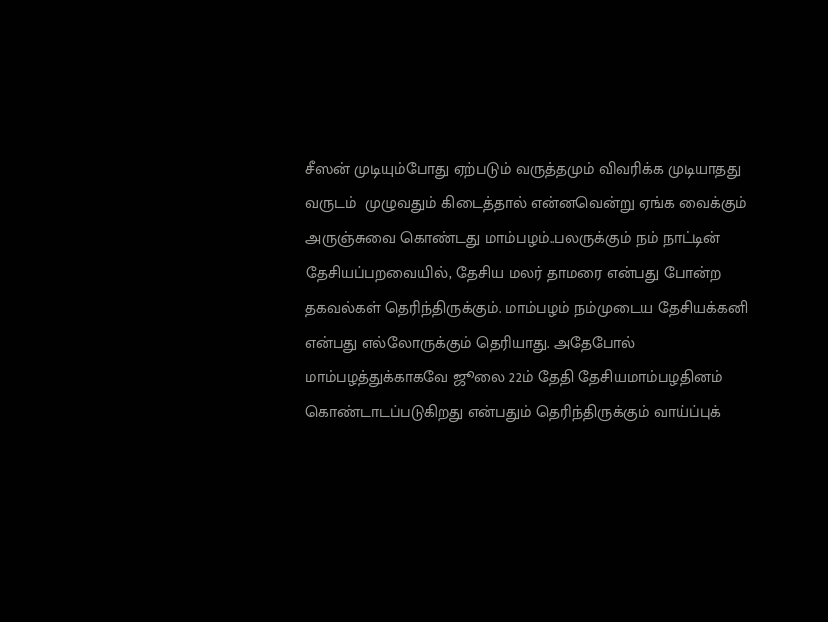சீஸன் முடியும்போது ஏற்படும் வருத்தமும் விவரிக்க முடியாதது வருடம்  முழுவதும் கிடைத்தால் என்னவென்று ஏங்க வைக்கும் அருஞ்சுவை கொண்டது மாம்பழம்..பலருக்கும் நம் நாட்டின் தேசியப்பறவையில், தேசிய மலர் தாமரை என்பது போன்ற தகவல்கள் தெரிந்திருக்கும். மாம்பழம் நம்முடைய தேசியக்கனி என்பது எல்லோருக்கும் தெரியாது. அதேபோல் மாம்பழத்துக்காகவே ஜூலை 22ம் தேதி தேசியமாம்பழதினம் கொண்டாடப்படுகிறது என்பதும் தெரிந்திருக்கும் வாய்ப்புக்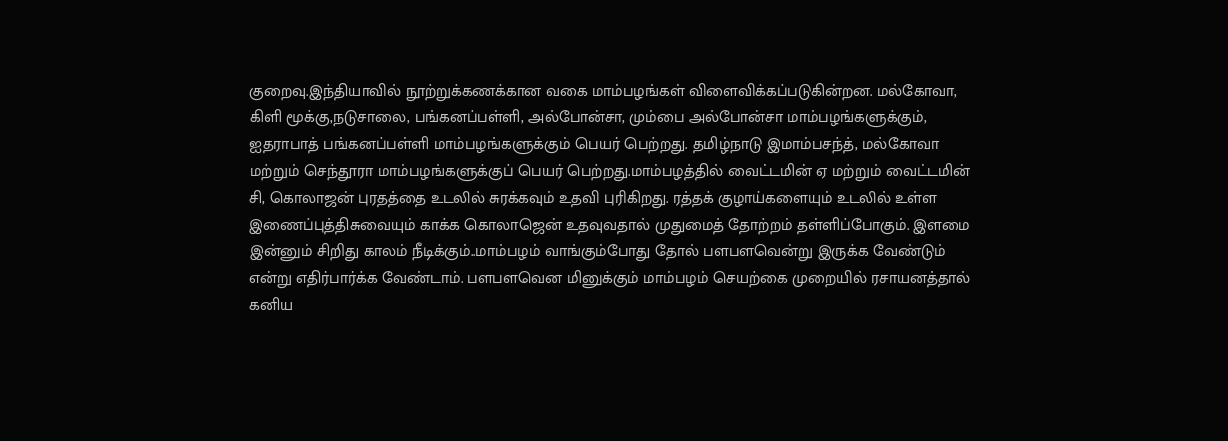குறைவு.இந்தியாவில் நூற்றுக்கணக்கான வகை மாம்பழங்கள் விளைவிக்கப்படுகின்றன. மல்கோவா, கிளி மூக்கு,நடுசாலை, பங்கனப்பள்ளி, அல்போன்சா, மும்பை அல்போன்சா மாம்பழங்களுக்கும், ஐதராபாத் பங்கனப்பள்ளி மாம்பழங்களுக்கும் பெயர் பெற்றது. தமிழ்நாடு இமாம்பசந்த், மல்கோவா மற்றும் செந்தூரா மாம்பழங்களுக்குப் பெயர் பெற்றது.மாம்பழத்தில் வைட்டமின் ஏ மற்றும் வைட்டமின் சி, கொலாஜன் புரதத்தை உடலில் சுரக்கவும் உதவி புரிகிறது. ரத்தக் குழாய்களையும் உடலில் உள்ள இணைப்புத்திசுவையும் காக்க கொலாஜென் உதவுவதால் முதுமைத் தோற்றம் தள்ளிப்போகும். இளமை இன்னும் சிறிது காலம் நீடிக்கும்..மாம்பழம் வாங்கும்போது தோல் பளபளவென்று இருக்க வேண்டும் என்று எதிர்பார்க்க வேண்டாம். பளபளவென மினுக்கும் மாம்பழம் செயற்கை முறையில் ரசாயனத்தால் கனிய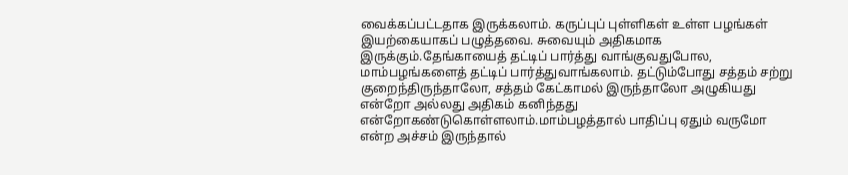வைக்கப்பட்டதாக இருக்கலாம். கருப்புப் புள்ளிகள் உள்ள பழங்கள் இயற்கையாகப் பழுத்தவை. சுவையும் அதிகமாக இருக்கும்.தேங்காயைத் தட்டிப் பார்த்து வாங்குவதுபோல, மாம்பழங்களைத் தட்டிப் பார்த்துவாங்கலாம். தட்டும்போது சத்தம் சற்று குறைந்திருந்தாலோ, சத்தம் கேட்காமல் இருந்தாலோ அழுகியது என்றோ அல்லது அதிகம் கனிந்தது என்றோகண்டுகொள்ளலாம்.மாம்பழத்தால் பாதிப்பு ஏதும் வருமோ என்ற அச்சம் இருந்தால்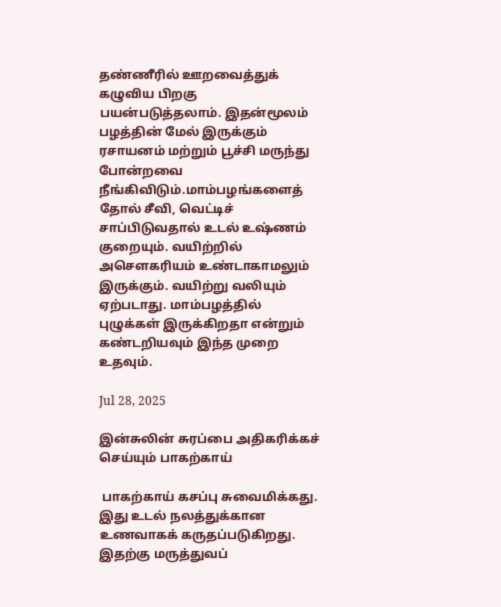தண்ணீரில் ஊறவைத்துக் கழுவிய பிறகு பயன்படுத்தலாம். இதன்மூலம் பழத்தின் மேல் இருக்கும் ரசாயனம் மற்றும் பூச்சி மருந்து போன்றவை நீங்கிவிடும்.மாம்பழங்களைத் தோல் சீவி, வெட்டிச் சாப்பிடுவதால் உடல் உஷ்ணம் குறையும். வயிற்றில் அசௌகரியம் உண்டாகாமலும் இருக்கும். வயிற்று வலியும் ஏற்படாது. மாம்பழத்தில் புழுக்கள் இருக்கிறதா என்றும் கண்டறியவும் இந்த முறை உதவும்.

Jul 28, 2025

இன்சுலின் சுரப்பை அதிகரிக்கச் செய்யும் பாகற்காய்

 பாகற்காய் கசப்பு சுவைமிக்கது. இது உடல் நலத்துக்கான உணவாகக் கருதப்படுகிறது. இதற்கு மருத்துவப்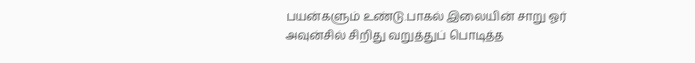பயன்களும் உண்டு.பாகல் இலையின் சாறு ஓர் அவுன்சில் சிறிது வறுத்துப் பொடித்த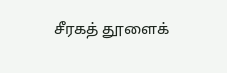சீரகத் தூளைக்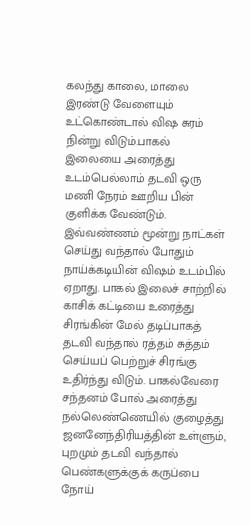கலந்து காலை, மாலை இரண்டு வேளையும் உட்கொண்டால் விஷ சுரம் நின்று விடும்.பாகல் இலையை அரைத்து உடம்பெல்லாம் தடவி ஒரு மணி நேரம் ஊறிய பின் குளிக்க வேண்டும். இவ்வண்ணம் மூன்று நாட்கள் செய்து வந்தால் போதும் நாய்க்கடியின் விஷம் உடம்பில் ஏறாது. பாகல் இலைச் சாற்றில் காசிக் கட்டியை உரைத்து சிரங்கின் மேல் தடிப்பாகத் தடவி வந்தால் ரத்தம் சுத்தம் செய்யப் பெற்றுச் சிரங்கு உதிர்ந்து விடும். பாகல்வேரை சந்தனம் போல் அரைத்து நல்லெண்ணெயில் குழைத்து ஜனனேந்திரியத்தின் உள்ளும், புறமும் தடவி வந்தால் பெண்களுக்குக் கருப்பை நோய்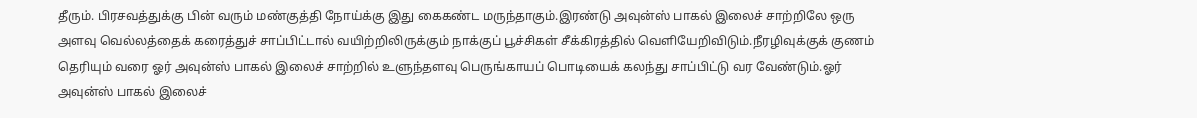தீரும். பிரசவத்துக்கு பின் வரும் மண்குத்தி நோய்க்கு இது கைகண்ட மருந்தாகும்.இரண்டு அவுன்ஸ் பாகல் இலைச் சாற்றிலே ஒரு அளவு வெல்லத்தைக் கரைத்துச் சாப்பிட்டால் வயிற்றிலிருக்கும் நாக்குப் பூச்சிகள் சீக்கிரத்தில் வெளியேறிவிடும்.நீரழிவுக்குக் குணம் தெரியும் வரை ஓர் அவுன்ஸ் பாகல் இலைச் சாற்றில் உளுந்தளவு பெருங்காயப் பொடியைக் கலந்து சாப்பிட்டு வர வேண்டும்.ஓர் அவுன்ஸ் பாகல் இலைச்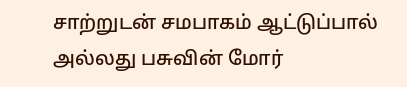சாற்றுடன் சமபாகம் ஆட்டுப்பால் அல்லது பசுவின் மோர்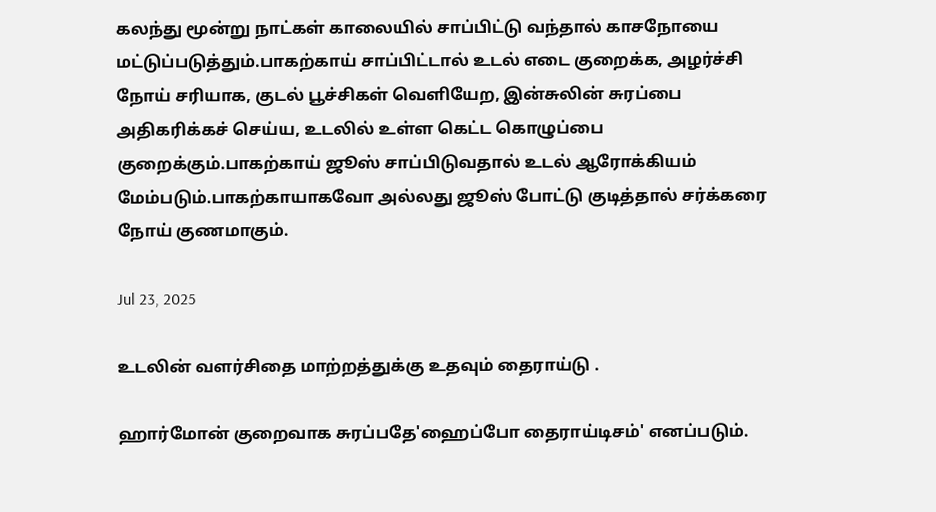கலந்து மூன்று நாட்கள் காலையில் சாப்பிட்டு வந்தால் காசநோயை மட்டுப்படுத்தும்.பாகற்காய் சாப்பிட்டால் உடல் எடை குறைக்க, அழர்ச்சி நோய் சரியாக, குடல் பூச்சிகள் வெளியேற, இன்சுலின் சுரப்பை அதிகரிக்கச் செய்ய, உடலில் உள்ள கெட்ட கொழுப்பை குறைக்கும்.பாகற்காய் ஜூஸ் சாப்பிடுவதால் உடல் ஆரோக்கியம் மேம்படும்.பாகற்காயாகவோ அல்லது ஜூஸ் போட்டு குடித்தால் சர்க்கரை நோய் குணமாகும்.

Jul 23, 2025

உடலின் வளர்சிதை மாற்றத்துக்கு உதவும் தைராய்டு .

ஹார்மோன் குறைவாக சுரப்பதே'ஹைப்போ தைராய்டிசம்' எனப்படும்.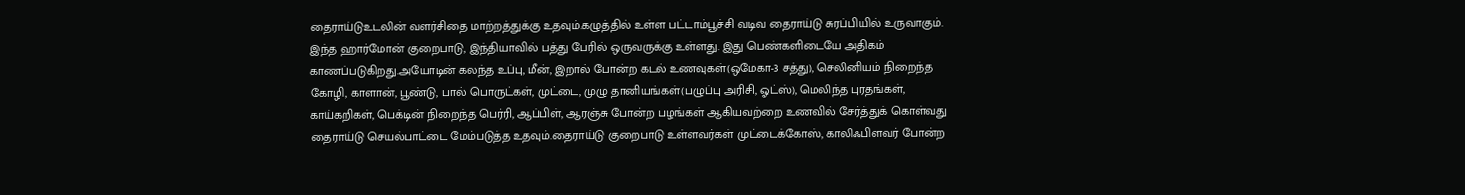தைராய்டுஉடலின் வளர்சிதை மாற்றத்துக்கு உதவும்.கழுத்தில் உள்ள பட்டாம்பூச்சி வடிவ தைராய்டு சுரப்பியில் உருவாகும். இந்த ஹார்மோன் குறைபாடு, இந்தியாவில் பத்து பேரில் ஒருவருக்கு உள்ளது. இது பெண்களிடையே அதிகம் காணப்படுகிறது.அயோடின் கலந்த உப்பு, மீன், இறால் போன்ற கடல் உணவுகள்(ஒமேகா-3 சத்து), செலினியம் நிறைந்த கோழி, காளான், பூண்டு, பால் பொருட்கள், முட்டை, முழு தானியங்கள்(பழுப்பு அரிசி, ஓட்ஸ்), மெலிந்த புரதங்கள், காய்கறிகள், பெக்டின் நிறைந்த பெர்ரி, ஆப்பிள், ஆரஞ்சு போன்ற பழங்கள் ஆகியவற்றை உணவில் சேர்த்துக் கொள்வது தைராய்டு செயல்பாட்டை மேம்படுத்த உதவும்.தைராய்டு குறைபாடு உள்ளவர்கள் முட்டைக்கோஸ், காலிஃபிளவர் போன்ற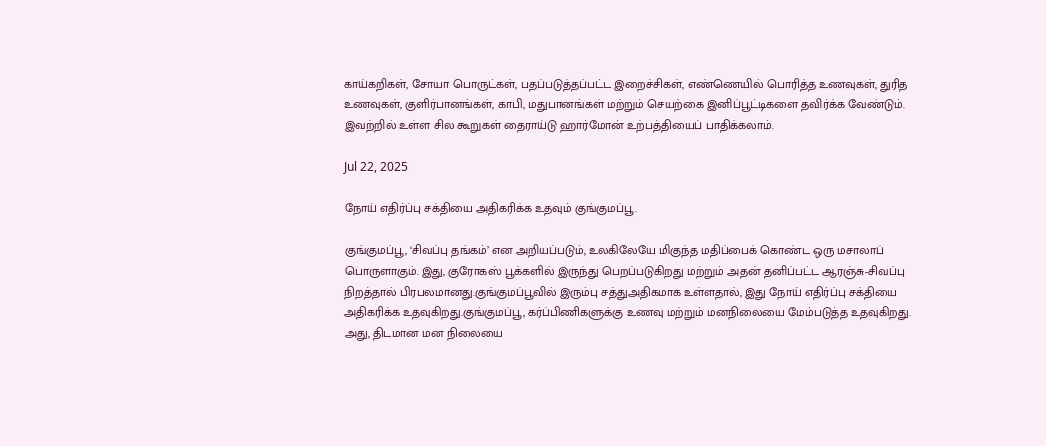காய்கறிகள், சோயா பொருட்கள், பதப்படுத்தப்பட்ட இறைச்சிகள், எண்ணெயில் பொரித்த உணவுகள், துரித உணவுகள், குளிர்பானங்கள், காபி, மதுபானங்கள் மற்றும் செயற்கை இனிப்பூட்டிகளை தவிர்க்க வேண்டும். இவற்றில் உள்ள சில கூறுகள் தைராய்டு ஹார்மோன் உற்பத்தியைப் பாதிக்கலாம்.

Jul 22, 2025

நோய் எதிர்ப்பு சக்தியை அதிகரிக்க உதவும் குங்குமப்பூ.

குங்குமப்பூ, ‘சிவப்பு தங்கம்’ என அறியப்படும், உலகிலேயே மிகுந்த மதிப்பைக் கொண்ட ஒரு மசாலாப் பொருளாகும். இது, குரோகஸ் பூக்களில் இருந்து பெறப்படுகிறது மற்றும் அதன் தனிப்பட்ட ஆரஞ்சு-சிவப்பு நிறத்தால் பிரபலமானது.குங்குமப்பூவில் இரும்பு சத்துஅதிகமாக உள்ளதால், இது நோய் எதிர்ப்பு சக்தியை அதிகரிக்க உதவுகிறது.குங்குமப்பூ, கர்ப்பிணிகளுக்கு உணவு மற்றும் மனநிலையை மேம்படுத்த உதவுகிறது. அது, திடமான மன நிலையை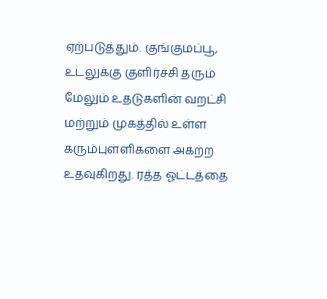ஏற்படுத்தும். குங்குமப்பூ, உடலுக்கு குளிர்ச்சி தரும் மேலும் உதடுகளின் வறட்சி மற்றும் முகத்தில் உள்ள கரும்புள்ளிகளை அகற்ற உதவுகிறது. ரத்த ஓட்டத்தை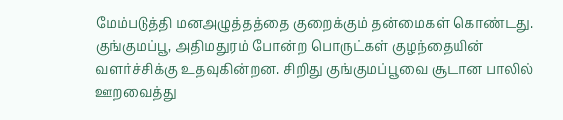மேம்படுத்தி மனஅழுத்தத்தை குறைக்கும் தன்மைகள் கொண்டது. குங்குமப்பூ, அதிமதுரம் போன்ற பொருட்கள் குழந்தையின் வளர்ச்சிக்கு உதவுகின்றன. சிறிது குங்குமப்பூவை சூடான பாலில் ஊறவைத்து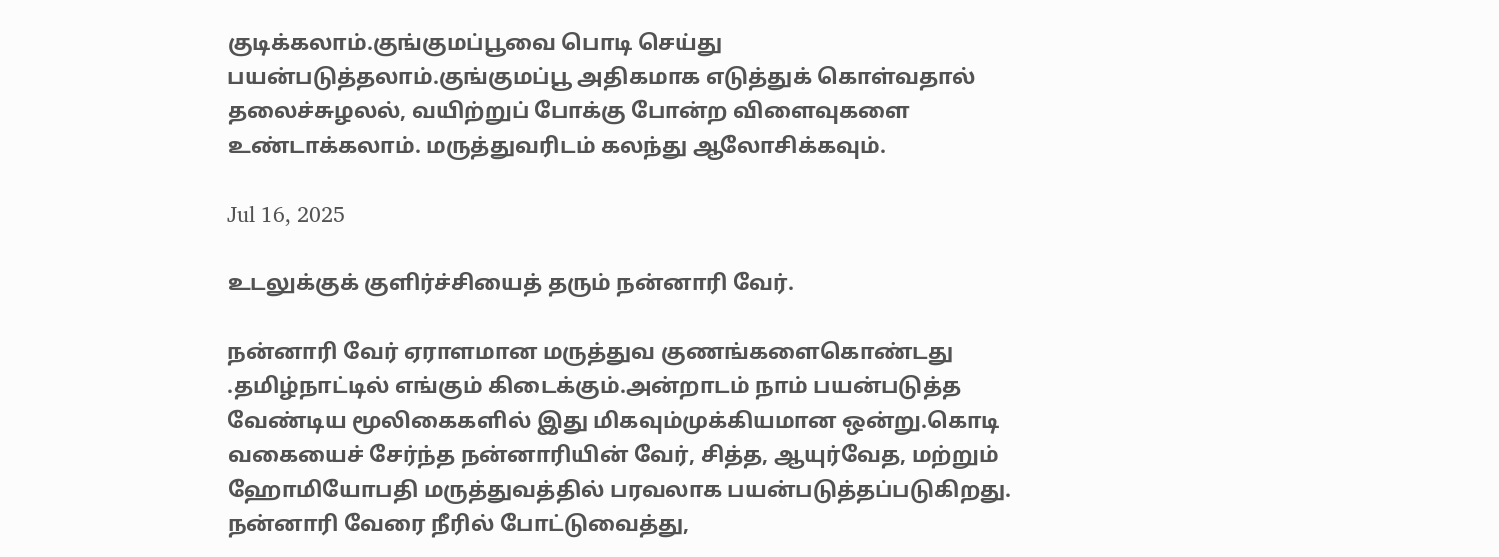குடிக்கலாம்.குங்குமப்பூவை பொடி செய்து பயன்படுத்தலாம்.குங்குமப்பூ அதிகமாக எடுத்துக் கொள்வதால் தலைச்சுழலல், வயிற்றுப் போக்கு போன்ற விளைவுகளை உண்டாக்கலாம். மருத்துவரிடம் கலந்து ஆலோசிக்கவும்.

Jul 16, 2025

உடலுக்குக் குளிர்ச்சியைத் தரும் நன்னாரி வேர்.

நன்னாரி வேர் ஏராளமான மருத்துவ குணங்களைகொண்டது .தமிழ்நாட்டில் எங்கும் கிடைக்கும்.அன்றாடம் நாம் பயன்படுத்த வேண்டிய மூலிகைகளில் இது மிகவும்முக்கியமான ஒன்று.கொடி வகையைச் சேர்ந்த நன்னாரியின் வேர், சித்த, ஆயுர்வேத, மற்றும் ஹோமியோபதி மருத்துவத்தில் பரவலாக பயன்படுத்தப்படுகிறது. நன்னாரி வேரை நீரில் போட்டுவைத்து,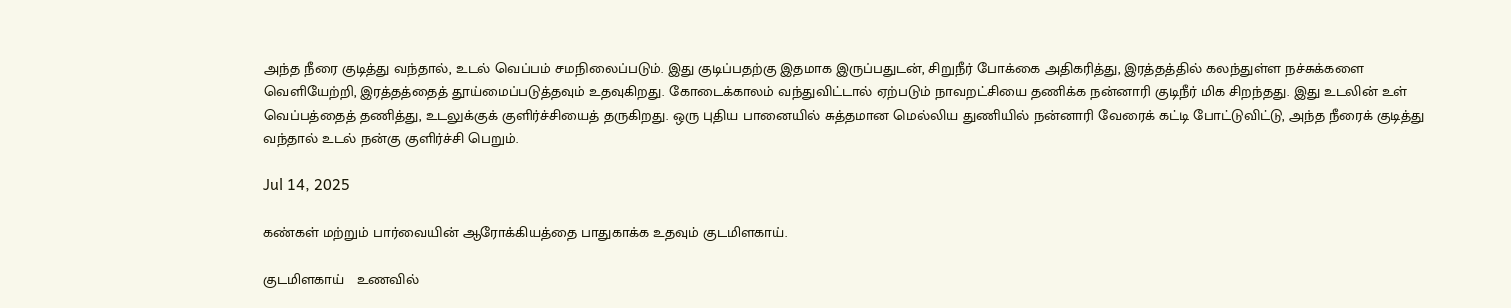அந்த நீரை குடித்து வந்தால், உடல் வெப்பம் சமநிலைப்படும். இது குடிப்பதற்கு இதமாக இருப்பதுடன், சிறுநீர் போக்கை அதிகரித்து, இரத்தத்தில் கலந்துள்ள நச்சுக்களை வெளியேற்றி, இரத்தத்தைத் தூய்மைப்படுத்தவும் உதவுகிறது. கோடைக்காலம் வந்துவிட்டால் ஏற்படும் நாவறட்சியை தணிக்க நன்னாரி குடிநீர் மிக சிறந்தது. இது உடலின் உள் வெப்பத்தைத் தணித்து, உடலுக்குக் குளிர்ச்சியைத் தருகிறது. ஒரு புதிய பானையில் சுத்தமான மெல்லிய துணியில் நன்னாரி வேரைக் கட்டி போட்டுவிட்டு, அந்த நீரைக் குடித்து வந்தால் உடல் நன்கு குளிர்ச்சி பெறும்.

Jul 14, 2025

கண்கள் மற்றும் பார்வையின் ஆரோக்கியத்தை பாதுகாக்க உதவும் குடமிளகாய்.

குடமிளகாய்   உணவில்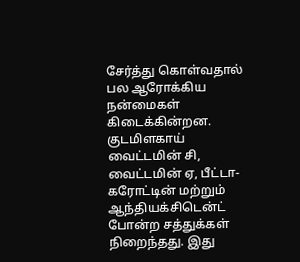சேர்த்து கொள்வதால் பல ஆரோக்கிய நன்மைகள் கிடைக்கின்றன. குடமிளகாய் வைட்டமின் சி, வைட்டமின் ஏ, பீட்டா-கரோட்டின் மற்றும் ஆந்தியக்சிடென்ட் போன்ற சத்துக்கள் நிறைந்தது. இது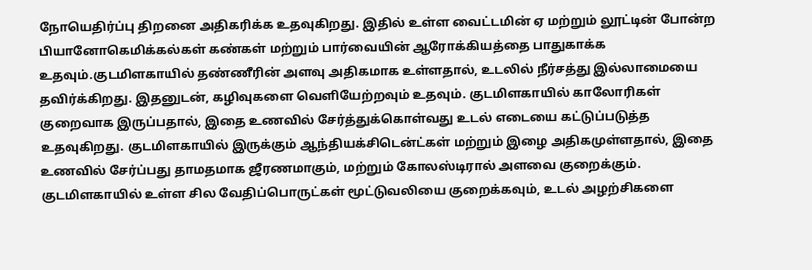நோயெதிர்ப்பு திறனை அதிகரிக்க உதவுகிறது. இதில் உள்ள வைட்டமின் ஏ மற்றும் லூட்டின் போன்ற பியானோகெமிக்கல்கள் கண்கள் மற்றும் பார்வையின் ஆரோக்கியத்தை பாதுகாக்க உதவும்.குடமிளகாயில் தண்ணீரின் அளவு அதிகமாக உள்ளதால், உடலில் நீர்சத்து இல்லாமையை தவிர்க்கிறது. இதனுடன், கழிவுகளை வெளியேற்றவும் உதவும். குடமிளகாயில் காலோரிகள் குறைவாக இருப்பதால், இதை உணவில் சேர்த்துக்கொள்வது உடல் எடையை கட்டுப்படுத்த உதவுகிறது. குடமிளகாயில் இருக்கும் ஆந்தியக்சிடென்ட்கள் மற்றும் இழை அதிகமுள்ளதால், இதை உணவில் சேர்ப்பது தாமதமாக ஜீரணமாகும், மற்றும் கோலஸ்டிரால் அளவை குறைக்கும். குடமிளகாயில் உள்ள சில வேதிப்பொருட்கள் மூட்டுவலியை குறைக்கவும், உடல் அழற்சிகளை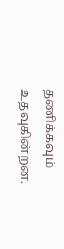தணிக்கவும் உதவுகின்றன.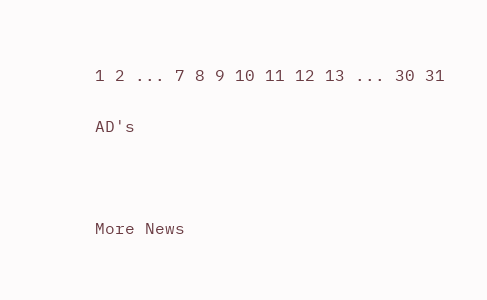1 2 ... 7 8 9 10 11 12 13 ... 30 31

AD's



More News